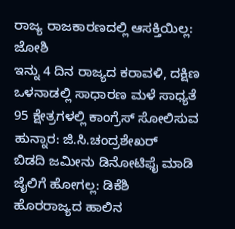ರಾಜ್ಯ ರಾಜಕಾರಣದಲ್ಲಿ ಆಸಕ್ತಿಯಿಲ್ಲ: ಜೋಶಿ
ಇನ್ನು 4 ದಿನ ರಾಜ್ಯದ ಕರಾವಳಿ, ದಕ್ಷಿಣ ಒಳನಾಡಲ್ಲಿ ಸಾಧಾರಣ ಮಳೆ ಸಾಧ್ಯತೆ
95 ಕ್ಷೇತ್ರಗಳಲ್ಲಿ ಕಾಂಗ್ರೆಸ್ ಸೋಲಿಸುವ ಹುನ್ನಾರ: ಜಿ.ಸಿ.ಚಂದ್ರಶೇಖರ್
ಬಿಡದಿ ಜಮೀನು ಡಿನೋಟಿಫೈ ಮಾಡಿ ಜೈಲಿಗೆ ಹೋಗಲ್ಲ: ಡಿಕೆಶಿ
ಹೊರರಾಜ್ಯದ ಹಾಲಿನ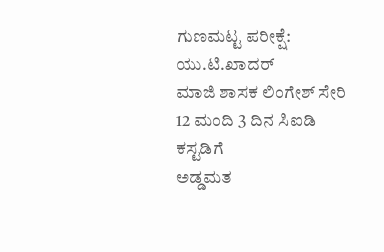ಗುಣಮಟ್ಟ ಪರೀಕ್ಷೆ: ಯು.ಟಿ.ಖಾದರ್
ಮಾಜಿ ಶಾಸಕ ಲಿಂಗೇಶ್ ಸೇರಿ 12 ಮಂದಿ 3 ದಿನ ಸಿಐಡಿ ಕಸ್ಟಡಿಗೆ
ಅಡ್ಡಮತ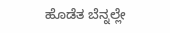ಹೊಡೆತ ಬೆನ್ನಲ್ಲೇ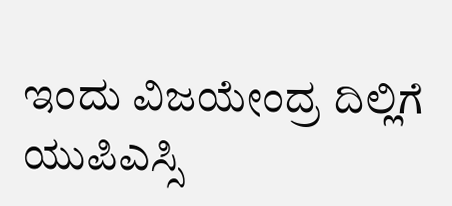ಇಂದು ವಿಜಯೇಂದ್ರ ದಿಲ್ಲಿಗೆ
ಯುಪಿಎಸ್ಸಿ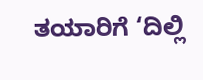ತಯಾರಿಗೆ ‘ದಿಲ್ಲಿ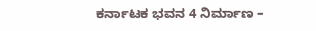ಕರ್ನಾಟಕ ಭವನ 4 ನಿರ್ಮಾಣ –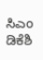ಸಿಎಂ ಡಿಕೆಶಿ